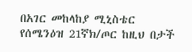በአገር መከላከያ ሚኒስቴር የሰሜንዕዝ 21ኛክ/ጦር ከዚህ በታች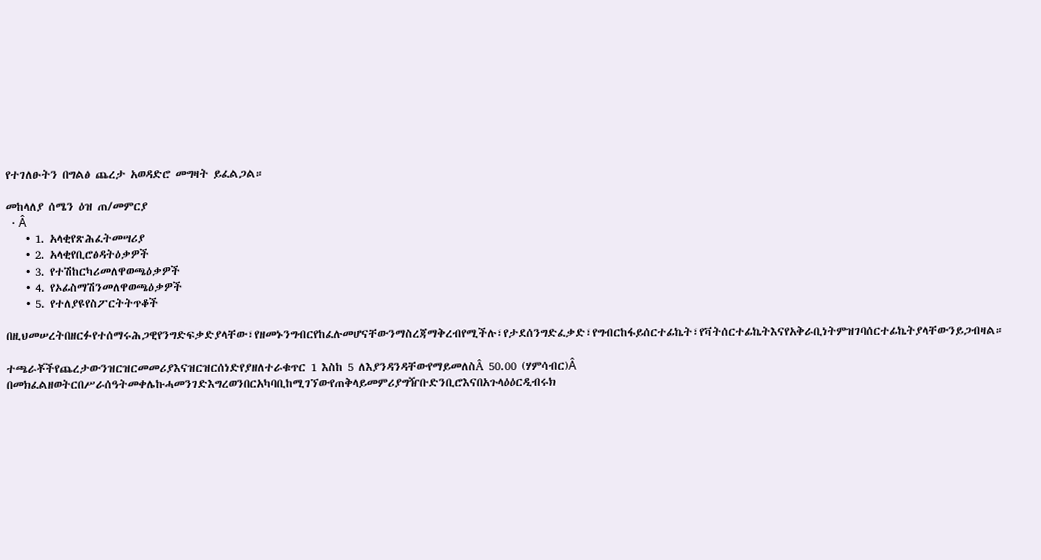የተገለፁትን በግልፅ ጨረታ አወዳድሮ መግዛት ይፈልጋል።

መከላለያ ሰሜን ዕዝ ጠ/መምርያ
  • Â
    • 1. አላቂየጽሕፈትመሣሪያ
    • 2. አላቂየቢሮፅዳትዕቃዎች
    • 3. የተሽከርካሪመለዋወጫዕቃዎች
    • 4. የኦፊስማሽንመለዋወጫዕቃዎች
    • 5. የተለያዩየስፖርትትጥቆች

በዚህመሠረትበዘርፉየተሰማሩሕጋዊየንግድፍቃድያላቸው፣የዘመኑንግብርየከፈሉመሆናቸውንማስረጃማቅረብየሚችሉ፣የታደሰንግድፈቃድ፣የግብርከፋይሰርተፊኬት፣የቫትሰርተፊኬትእናየአቅራቢነትምዝገባሰርተፊኬትያላቸውንይጋብዛል።

ተጫራቾችየጨረታውንዝርዝርመመሪያእናዝርዝርሰነድየያዘለተራቁጥር 1 እስከ 5 ለእያንዳንዳቸውየማይመለስÂ 50.00 (ሃምሳብር)Â በመክፈልዘወትርበሥራሰዓትመቀሌኩሓመንገድእግረወንበርአካባቢከሚገኘውየጠቅላይመምሪያግዥቡድንቢሮእናበአጉላዕዕርዲብሩክ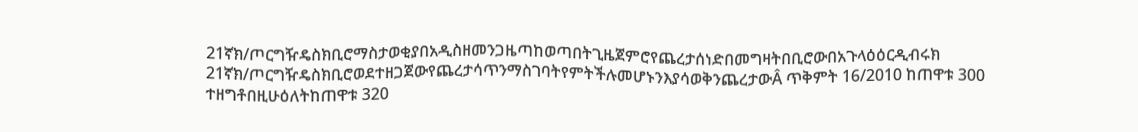21ኛክ/ጦርግዥዴስክቢሮማስታወቂያበአዲስዘመንጋዜጣከወጣበትጊዜጀምሮየጨረታሰነድበመግዛትበቢሮውበአጉላዕዕርዲብሩክ 21ኛክ/ጦርግዥዴስክቢሮወደተዘጋጀውየጨረታሳጥንማስገባትየምትችሉመሆኑንእያሳወቅንጨረታውÂ ጥቅምት 16/2010 ከጠዋቱ 300 ተዘግቶበዚሁዕለትከጠዋቱ 320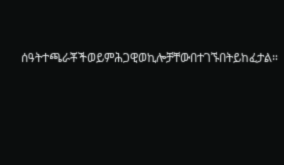ሰዓትተጫራቾችወይምሕጋዊወኪሎቻቸውበተገኙበትይከፈታል።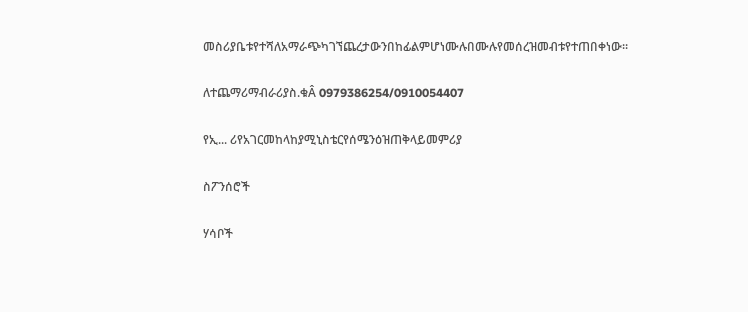መስሪያቤቱየተሻለአማራጭካገኘጨረታውንበከፊልምሆነሙሉበሙሉየመሰረዝመብቱየተጠበቀነው።

ለተጨማሪማብራሪያስ.ቁÂ 0979386254/0910054407

የኢ... ሪየአገርመከላከያሚኒስቴርየሰሜንዕዝጠቅላይመምሪያ

ስፖንሰሮች

ሃሳቦች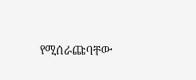የሚሰራጩባቸው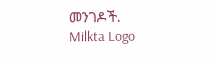መንገዶች.
Milkta Logo